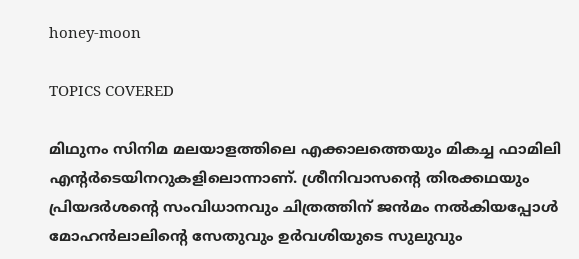honey-moon

TOPICS COVERED

മിഥുനം സിനിമ മലയാളത്തിലെ എക്കാലത്തെയും മികച്ച ഫാമിലി എന്‍റര്‍ടെയിനറുകളിലൊന്നാണ്. ശ്രീനിവാസന്‍റെ തിരക്കഥയും പ്രിയദര്‍ശന്‍റെ സംവിധാനവും ചിത്രത്തിന് ജന്‍മം നല്‍കിയപ്പോള്‍ മോഹന്‍ലാലിന്‍റെ സേതുവും ഉര്‍വശിയുടെ സുലുവും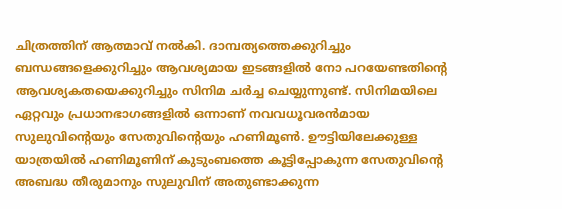ചിത്രത്തിന് ആത്മാവ് നല്‍കി. ദാമ്പത്യത്തെക്കുറിച്ചും ബന്ധങ്ങളെക്കുറിച്ചും ആവശ്യമായ ഇടങ്ങളില്‍ നോ പറയേണ്ടതിന്‍റെ ആവശ്യകതയെക്കുറിച്ചും സിനിമ ചര്‍ച്ച ചെയ്യുന്നുണ്ട്. സിനിമയിലെ ഏറ്റവും പ്രധാനഭാഗങ്ങളില്‍ ഒന്നാണ് നവവധൂവരന്‍മായ സുലുവിന്‍റെയും സേതുവിന്‍റെയും ഹണിമൂണ്‍. ഊട്ടിയിലേക്കുള്ള യാത്രയില്‍ ഹണിമൂണിന് കുടുംബത്തെ കൂട്ടിപ്പോകുന്ന സേതുവിന്‍റെ അബദ്ധ തീരുമാനും സുലുവിന് അതുണ്ടാക്കുന്ന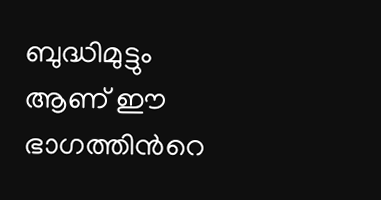ബുദ്ധിമുട്ടും ആണ് ഈ ഭാഗത്തിന്‍റെ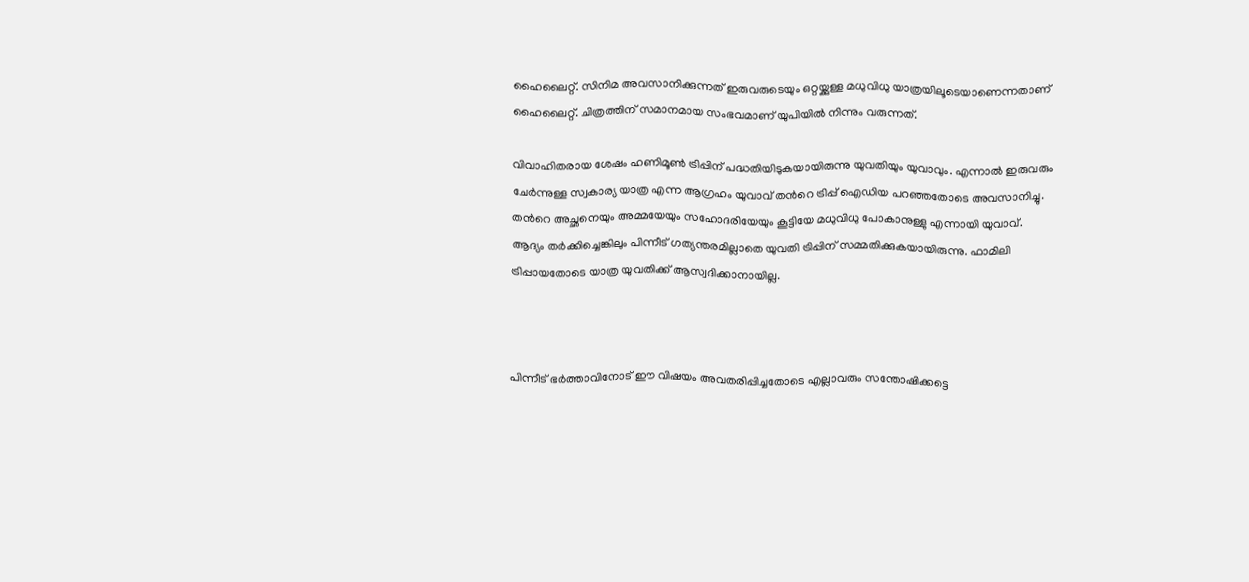ഹൈലൈറ്റ്. സിനിമ അവസാനിക്കുന്നത് ഇരുവരുടെയും ഒറ്റയ്ക്കുള്ള മധുവിധു യാത്രയിലൂടെയാണെന്നതാണ് ഹൈലൈറ്റ്. ചിത്രത്തിന് സമാനമായ സംഭവമാണ് യുപിയില്‍ നിന്നും വരുന്നത്.

വിവാഹിതരായ ശേഷം ഹണിമൂണ്‍ ട്രിപ്പിന് പദ്ധതിയിടുകയായിരുന്നു യുവതിയും യുവാവും. എന്നാല്‍ ഇരുവരും ചേര്‍ന്നുള്ള സ്വകാര്യ യാത്ര എന്ന ആഗ്രഹം യുവാവ് തന്‍റെ ട്രിപ്പ് ഐഡിയ പറഞ്ഞതോടെ അവസാനിച്ചു. തന്‍റെ അച്ഛനെയും അമ്മയേയും സഹോദരിയേയും കൂട്ടിയേ മധുവിധു പോകാനുള്ളു എന്നായി യുവാവ്. ആദ്യം തര്‍ക്കിച്ചെങ്കിലും പിന്നീട് ഗത്യന്തരമില്ലാതെ യുവതി ട്രിപ്പിന് സമ്മതിക്കുകയായിരുന്നു. ഫാമിലി ട്രിപ്പായതോടെ യാത്ര യുവതിക്ക് ആസ്വദിക്കാനായില്ല.



പിന്നീട് ഭര്‍ത്താവിനോട് ഈ വിഷയം അവതരിപ്പിച്ചതോടെ എല്ലാവരും സന്തോഷിക്കട്ടെ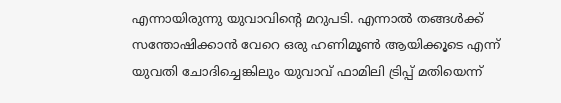എന്നായിരുന്നു യുവാവിന്‍റെ മറുപടി. എന്നാല്‍ തങ്ങള്‍ക്ക് സന്തോഷിക്കാന്‍ വേറെ ഒരു ഹണിമൂണ്‍ ആയിക്കൂടെ എന്ന് യുവതി ചോദിച്ചെങ്കിലും യുവാവ് ഫാമിലി ട്രിപ്പ് മതിയെന്ന്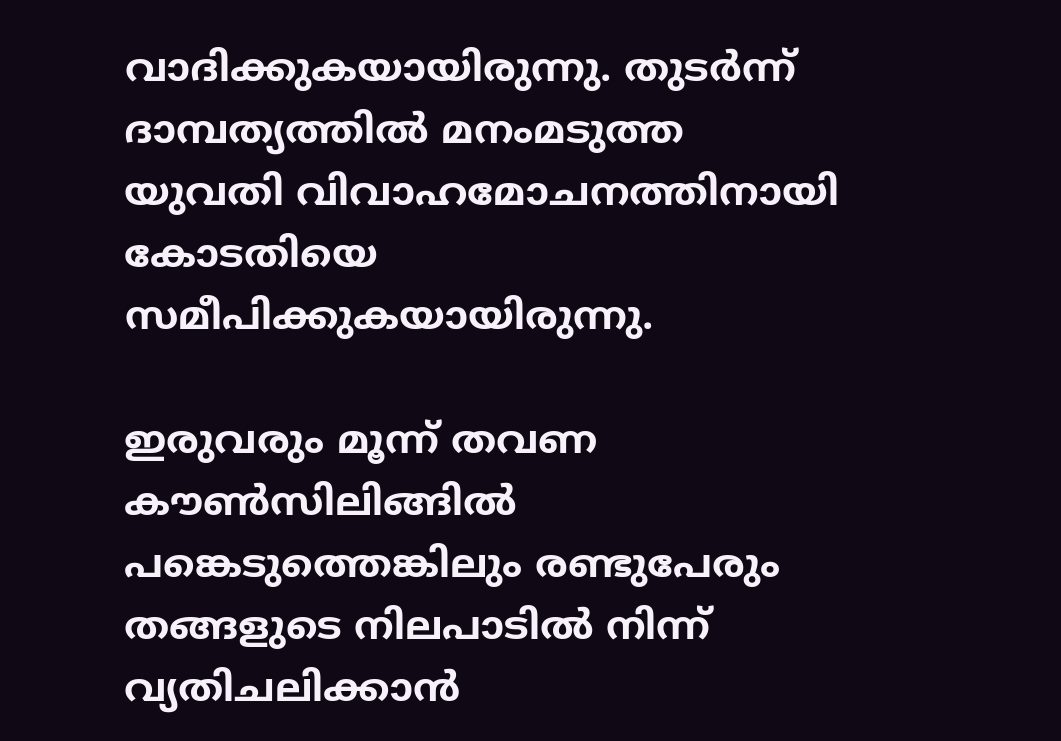വാദിക്കുകയായിരുന്നു. തുടര്‍ന്ന് ദാമ്പത്യത്തില്‍ മനംമടുത്ത യുവതി വിവാഹമോചനത്തിനായി കോടതിയെ സമീപിക്കുകയായിരുന്നു.

ഇരുവരും മൂന്ന് തവണ കൗണ്‍സിലിങ്ങില്‍ പങ്കെടുത്തെങ്കിലും രണ്ടുപേരും തങ്ങളുടെ നിലപാടില്‍ നിന്ന് വ്യതിചലിക്കാന്‍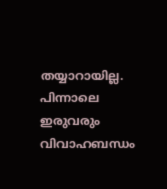തയ്യാറായില്ല. പിന്നാലെ ഇരുവരും വിവാഹബന്ധം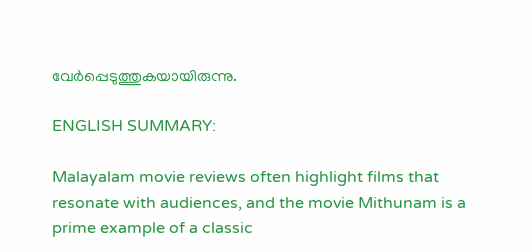വേര്‍പ്പെടുത്തുകയായിരുന്നു.

ENGLISH SUMMARY:

Malayalam movie reviews often highlight films that resonate with audiences, and the movie Mithunam is a prime example of a classic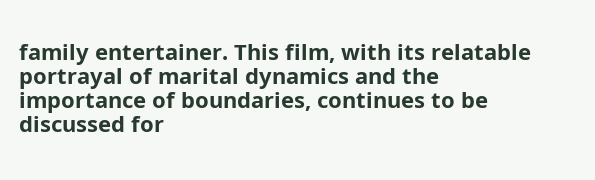family entertainer. This film, with its relatable portrayal of marital dynamics and the importance of boundaries, continues to be discussed for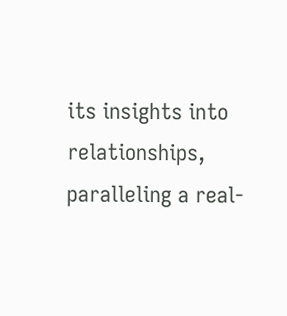its insights into relationships, paralleling a real-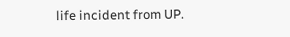life incident from UP.